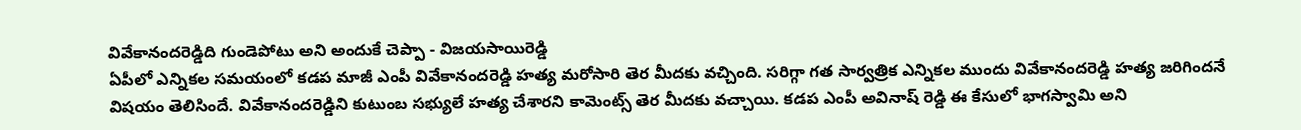వివేకానందరెడ్డిది గుండెపోటు అని అందుకే చెప్పా - విజయసాయిరెడ్డి
ఏపీలో ఎన్నికల సమయంలో కడప మాజీ ఎంపీ వివేకానందరెడ్డి హత్య మరోసారి తెర మీదకు వచ్చింది. సరిగ్గా గత సార్వత్రిక ఎన్నికల ముందు వివేకానందరెడ్డి హత్య జరిగిందనే విషయం తెలిసిందే. వివేకానందరెడ్డిని కుటుంబ సభ్యులే హత్య చేశారని కామెంట్స్ తెర మీదకు వచ్చాయి. కడప ఎంపీ అవినాష్ రెడ్డి ఈ కేసులో భాగస్వామి అని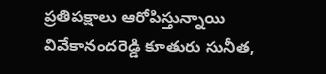ప్రతిపక్షాలు ఆరోపిస్తున్నాయి వివేకానందరెడ్డి కూతురు సునీత,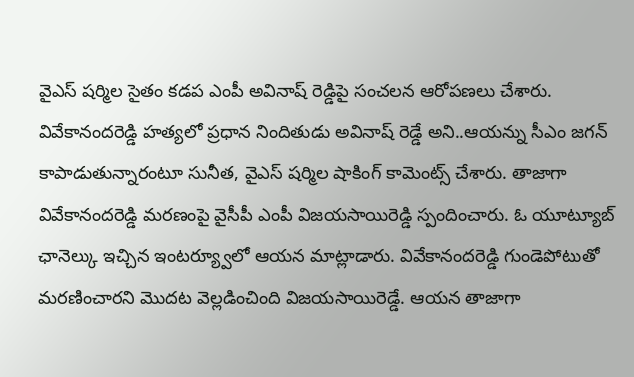వైఎస్ షర్మిల సైతం కడప ఎంపీ అవినాష్ రెడ్డిపై సంచలన ఆరోపణలు చేశారు.
వివేకానందరెడ్డి హత్యలో ప్రధాన నిందితుడు అవినాష్ రెడ్డే అని..ఆయన్ను సీఎం జగన్ కాపాడుతున్నారంటూ సునీత, వైఎస్ షర్మిల షాకింగ్ కామెంట్స్ చేశారు. తాజాగా వివేకానందరెడ్డి మరణంపై వైసీపీ ఎంపీ విజయసాయిరెడ్డి స్పందించారు. ఓ యూట్యూబ్ ఛానెల్కు ఇచ్చిన ఇంటర్య్వూలో ఆయన మాట్లాడారు. వివేకానందరెడ్డి గుండెపోటుతో మరణించారని మొదట వెల్లడించింది విజయసాయిరెడ్డే. ఆయన తాజాగా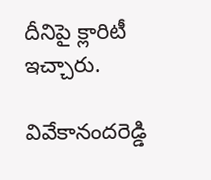దీనిపై క్లారిటీ ఇచ్చారు.

వివేకానందరెడ్డి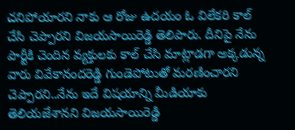చనిపోయారని నాకు ఆ రోజు ఉదయం ఓ విలేకరి కాల్ చేసి చెప్పారని విజయసాయిరెడ్డి తెలిపారు. దీనిపై నేను పార్టీకి చెందిన వ్యక్తులకు కాల్ చేసి మాట్లాడగా అక్కడున్న వారు వివేకానందరెడ్డి గుండెపోటుతో మరణించారని చెప్పారని..నేను ఇదే విషయాన్ని మీడియాకు తెలియజేశానని విజయసాయిరెడ్డి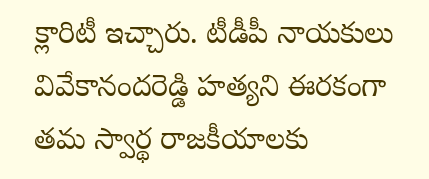క్లారిటీ ఇచ్చారు. టీడీపీ నాయకులు వివేకానందరెడ్డి హత్యని ఈరకంగా తమ స్వార్థ రాజకీయాలకు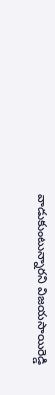వాడుకుంటున్నారని విజయసాయిరెడ్డి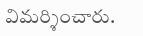విమర్శించారు.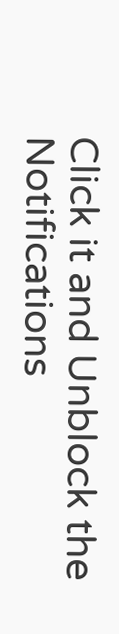Click it and Unblock the Notifications